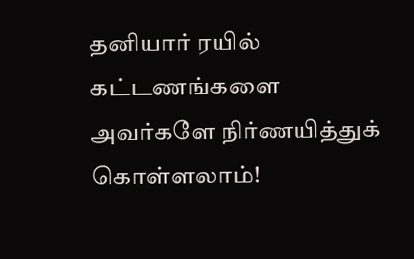தனியார் ரயில் கட்டணங்களை அவர்களே நிர்ணயித்துக் கொள்ளலாம்!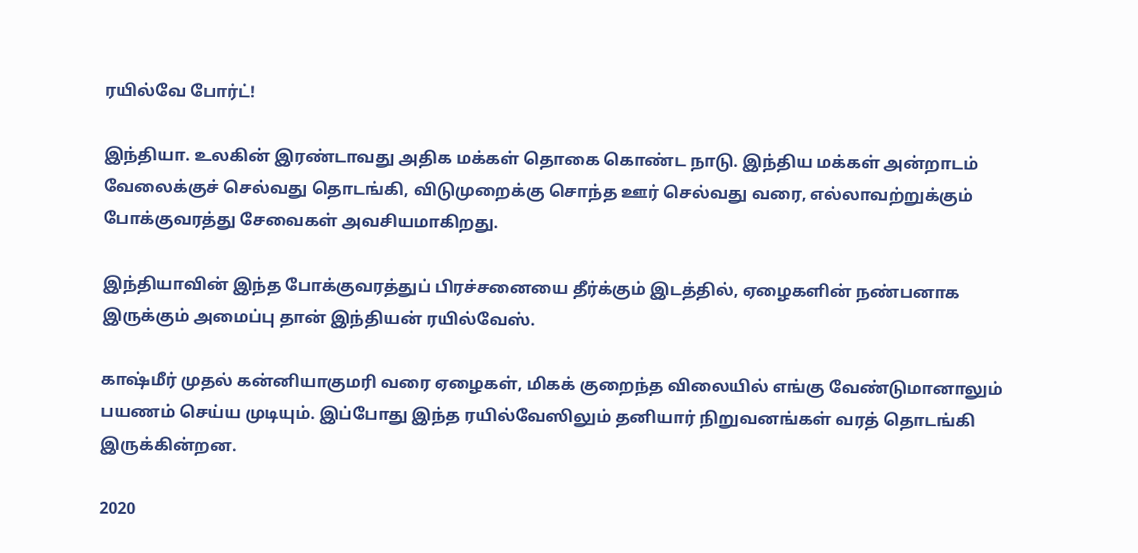ரயில்வே போர்ட்!

இந்தியா. உலகின் இரண்டாவது அதிக மக்கள் தொகை கொண்ட நாடு. இந்திய மக்கள் அன்றாடம் வேலைக்குச் செல்வது தொடங்கி, விடுமுறைக்கு சொந்த ஊர் செல்வது வரை, எல்லாவற்றுக்கும் போக்குவரத்து சேவைகள் அவசியமாகிறது.

இந்தியாவின் இந்த போக்குவரத்துப் பிரச்சனையை தீர்க்கும் இடத்தில், ஏழைகளின் நண்பனாக இருக்கும் அமைப்பு தான் இந்தியன் ரயில்வேஸ்.

காஷ்மீர் முதல் கன்னியாகுமரி வரை ஏழைகள், மிகக் குறைந்த விலையில் எங்கு வேண்டுமானாலும் பயணம் செய்ய முடியும். இப்போது இந்த ரயில்வேஸிலும் தனியார் நிறுவனங்கள் வரத் தொடங்கி இருக்கின்றன.

2020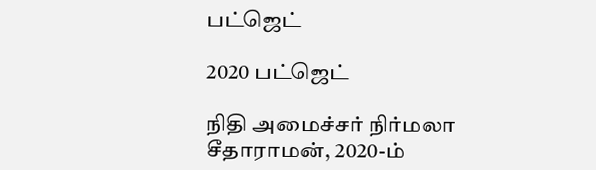பட்ஜெட்

2020 பட்ஜெட்

நிதி அமைச்சர் நிர்மலா சீதாராமன், 2020-ம்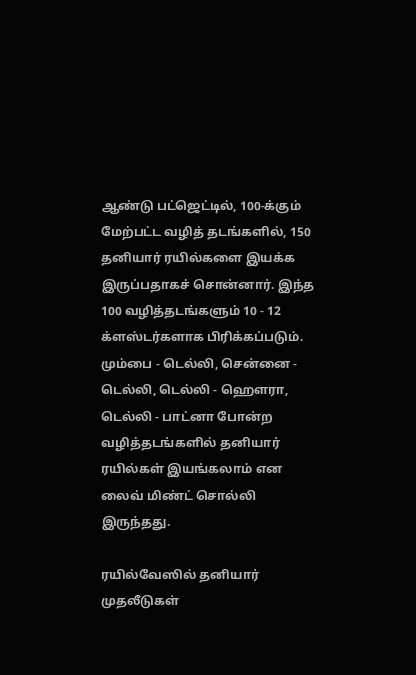ஆண்டு பட்ஜெட்டில், 100-க்கும் மேற்பட்ட வழித் தடங்களில், 150 தனியார் ரயில்களை இயக்க இருப்பதாகச் சொன்னார். இந்த 100 வழித்தடங்களும் 10 - 12 க்ளஸ்டர்களாக பிரிக்கப்படும். மும்பை - டெல்லி, சென்னை - டெல்லி, டெல்லி - ஹெளரா, டெல்லி - பாட்னா போன்ற வழித்தடங்களில் தனியார் ரயில்கள் இயங்கலாம் என லைவ் மிண்ட் சொல்லி இருந்தது.

ரயில்வேஸில் தனியார் முதலீடுகள்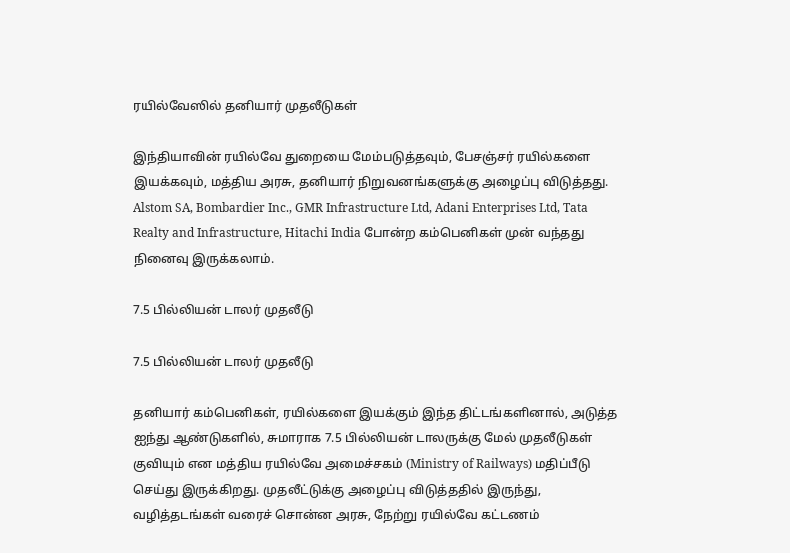ரயில்வேஸில் தனியார் முதலீடுகள்

இந்தியாவின் ரயில்வே துறையை மேம்படுத்தவும், பேசஞ்சர் ரயில்களை இயக்கவும், மத்திய அரசு, தனியார் நிறுவனங்களுக்கு அழைப்பு விடுத்தது. Alstom SA, Bombardier Inc., GMR Infrastructure Ltd, Adani Enterprises Ltd, Tata Realty and Infrastructure, Hitachi India போன்ற கம்பெனிகள் முன் வந்தது நினைவு இருக்கலாம்.

7.5 பில்லியன் டாலர் முதலீடு

7.5 பில்லியன் டாலர் முதலீடு

தனியார் கம்பெனிகள், ரயில்களை இயக்கும் இந்த திட்டங்களினால், அடுத்த ஐந்து ஆண்டுகளில், சுமாராக 7.5 பில்லியன் டாலருக்கு மேல் முதலீடுகள் குவியும் என மத்திய ரயில்வே அமைச்சகம் (Ministry of Railways) மதிப்பீடு செய்து இருக்கிறது. முதலீட்டுக்கு அழைப்பு விடுத்ததில் இருந்து, வழித்தடங்கள் வரைச் சொன்ன அரசு, நேற்று ரயில்வே கட்டணம்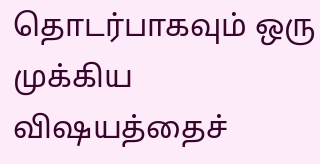தொடர்பாகவும் ஒரு முக்கிய விஷயத்தைச்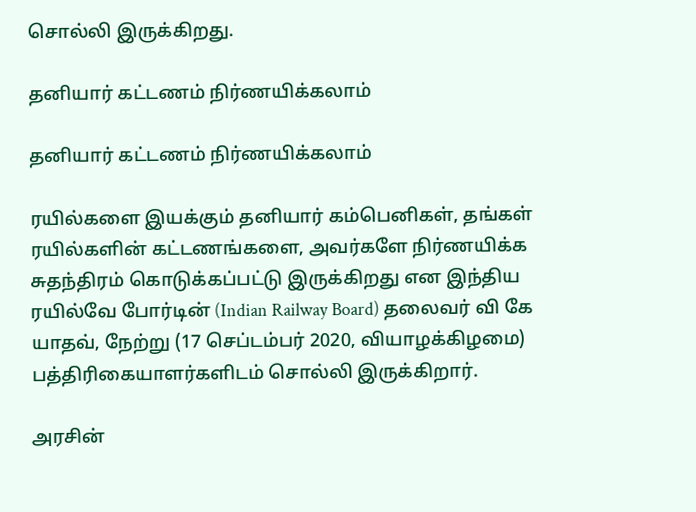சொல்லி இருக்கிறது.

தனியார் கட்டணம் நிர்ணயிக்கலாம்

தனியார் கட்டணம் நிர்ணயிக்கலாம்

ரயில்களை இயக்கும் தனியார் கம்பெனிகள், தங்கள் ரயில்களின் கட்டணங்களை, அவர்களே நிர்ணயிக்க சுதந்திரம் கொடுக்கப்பட்டு இருக்கிறது என இந்திய ரயில்வே போர்டின் (Indian Railway Board) தலைவர் வி கே யாதவ், நேற்று (17 செப்டம்பர் 2020, வியாழக்கிழமை) பத்திரிகையாளர்களிடம் சொல்லி இருக்கிறார்.

அரசின்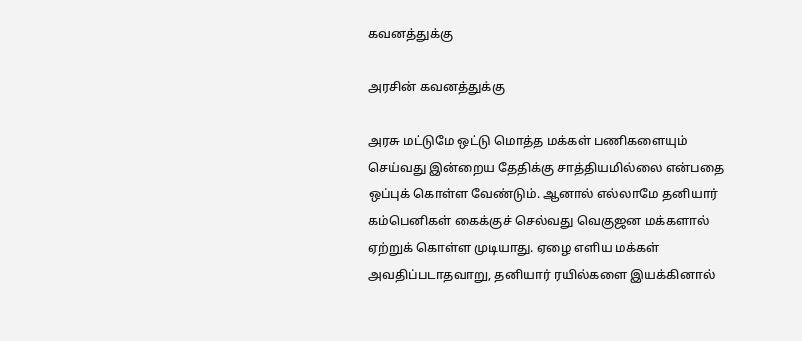கவனத்துக்கு

அரசின் கவனத்துக்கு

அரசு மட்டுமே ஒட்டு மொத்த மக்கள் பணிகளையும் செய்வது இன்றைய தேதிக்கு சாத்தியமில்லை என்பதை ஒப்புக் கொள்ள வேண்டும். ஆனால் எல்லாமே தனியார் கம்பெனிகள் கைக்குச் செல்வது வெகுஜன மக்களால் ஏற்றுக் கொள்ள முடியாது. ஏழை எளிய மக்கள் அவதிப்படாதவாறு, தனியார் ரயில்களை இயக்கினால்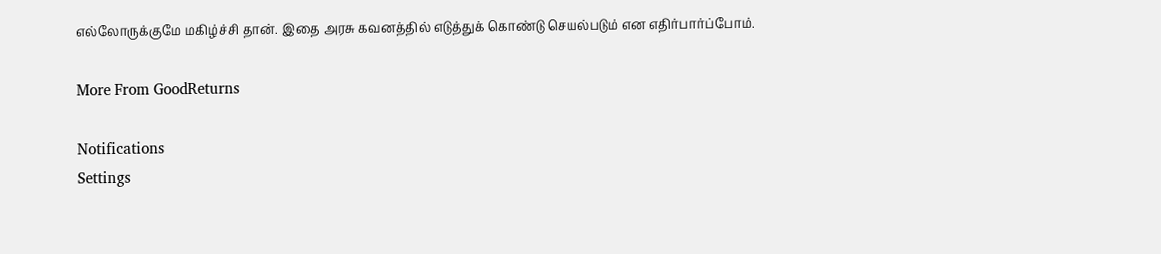எல்லோருக்குமே மகிழ்ச்சி தான். இதை அரசு கவனத்தில் எடுத்துக் கொண்டு செயல்படும் என எதிர்பார்ப்போம்.

More From GoodReturns

Notifications
Settings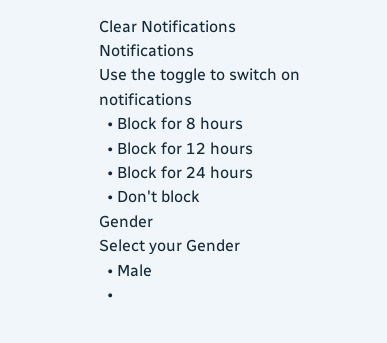Clear Notifications
Notifications
Use the toggle to switch on notifications
  • Block for 8 hours
  • Block for 12 hours
  • Block for 24 hours
  • Don't block
Gender
Select your Gender
  • Male
  •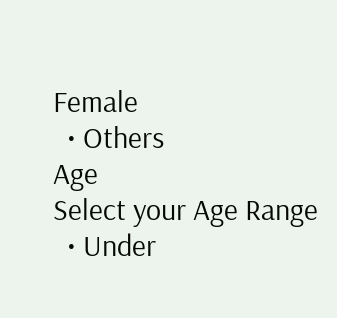Female
  • Others
Age
Select your Age Range
  • Under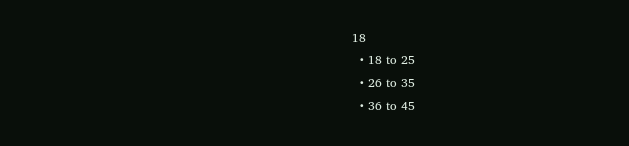18
  • 18 to 25
  • 26 to 35
  • 36 to 45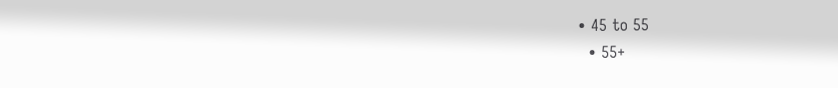• 45 to 55
  • 55+